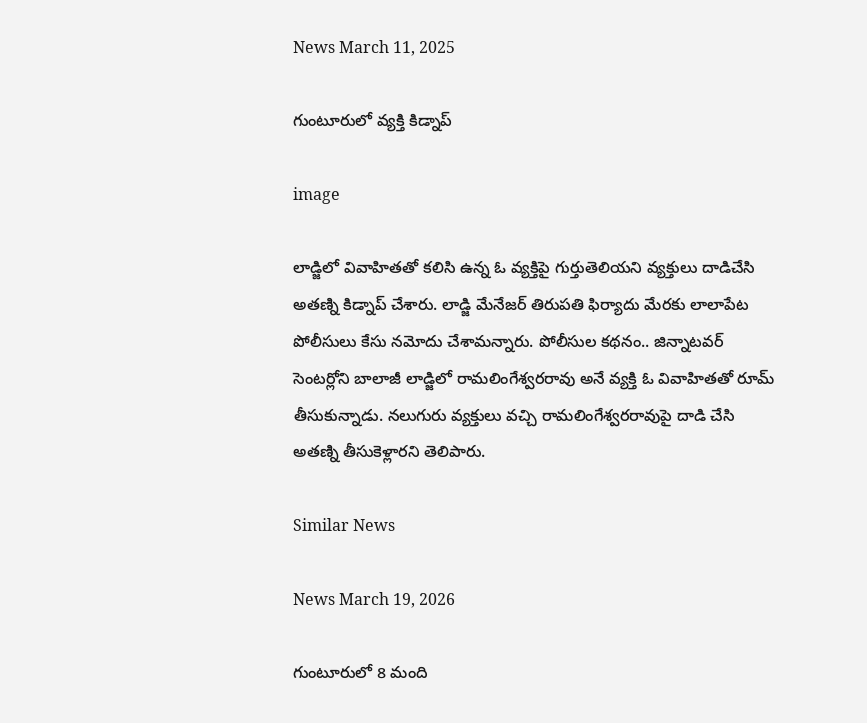News March 11, 2025

గుంటూరులో వ్యక్తి కిడ్నాప్

image

లాడ్జిలో వివాహితతో కలిసి ఉన్న ఓ వ్యక్తిపై గుర్తుతెలియని వ్యక్తులు దాడిచేసి అతణ్ని కిడ్నాప్ చేశారు. లాడ్జి మేనేజర్ తిరుపతి ఫిర్యాదు మేరకు లాలాపేట పోలీసులు కేసు నమోదు చేశామన్నారు. పోలీసుల కథనం.. జిన్నాటవర్ సెంటర్లోని బాలాజీ లాడ్జిలో రామలింగేశ్వరరావు అనే వ్యక్తి ఓ వివాహితతో రూమ్ తీసుకున్నాడు. నలుగురు వ్యక్తులు వచ్చి రామలింగేశ్వరరావుపై దాడి చేసి అతణ్ని తీసుకెళ్లారని తెలిపారు.

Similar News

News March 19, 2026

గుంటూరులో 8 మంది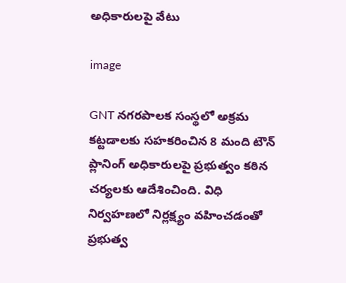అధికారులపై వేటు

image

GNT నగరపాలక సంస్థలో అక్రమ కట్టడాలకు సహకరించిన 8 మంది టౌన్ ప్లానింగ్ అధికారులపై ప్రభుత్వం కఠిన చర్యలకు ఆదేశించింది. విధి నిర్వహణలో నిర్లక్ష్యం వహించడంతో ప్రభుత్వ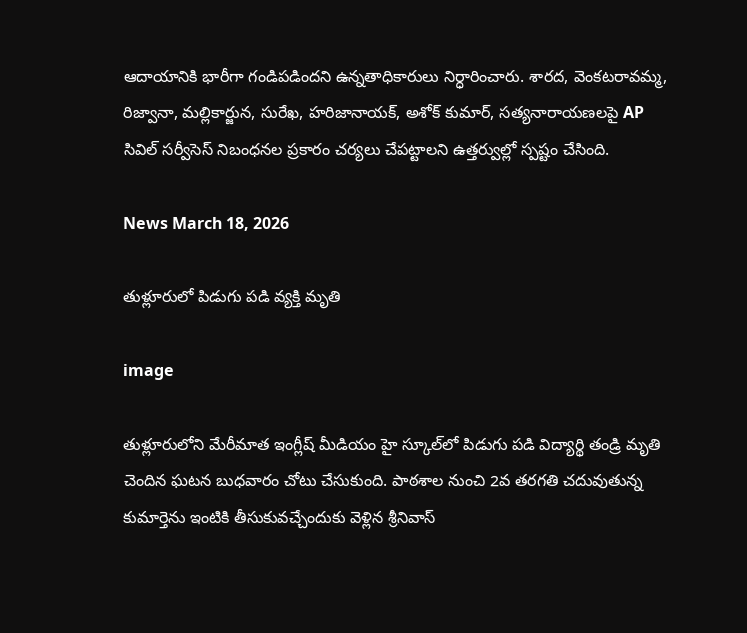ఆదాయానికి భారీగా గండిపడిందని ఉన్నతాధికారులు నిర్ధారించారు. శారద, వెంకటరావమ్మ, రిజ్వానా, మల్లికార్జున, సురేఖ, హరిజానాయక్, అశోక్ కుమార్, సత్యనారాయణలపై AP సివిల్ సర్వీసెస్ నిబంధనల ప్రకారం చర్యలు చేపట్టాలని ఉత్తర్వుల్లో స్పష్టం చేసింది.

News March 18, 2026

తుళ్లూరులో పిడుగు పడి వ్యక్తి మృతి

image

తుళ్లూరులోని మేరీమాత ఇంగ్లీష్ మీడియం హై స్కూల్‌లో పిడుగు పడి విద్యార్థి తండ్రి మృతి చెందిన ఘటన బుధవారం చోటు చేసుకుంది. పాఠశాల నుంచి 2వ తరగతి చదువుతున్న కుమార్తెను ఇంటికి తీసుకువచ్చేందుకు వెళ్లిన శ్రీనివాస్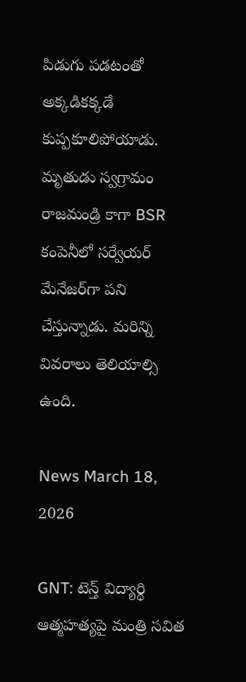పిడుగు పడటంతో అక్కడికక్కడే కుప్పకూలిపోయాడు. మృతుడు స్వగ్రామం రాజమండ్రి కాగా BSR కంపెనీలో సర్వేయర్ మేనేజర్‌గా పని చేస్తున్నాడు. మరిన్ని వివరాలు తెలియాల్సి ఉంది.

News March 18, 2026

GNT: టెన్త్ విద్యార్థి ఆత్మహత్యపై మంత్రి సవిత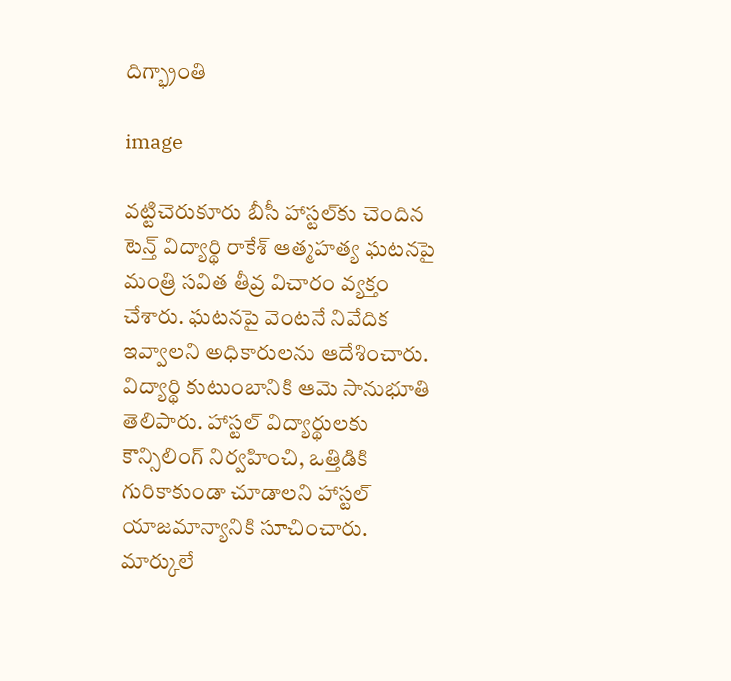దిగ్భ్రాంతి

image

వట్టిచెరుకూరు బీసీ హాస్టల్‌కు చెందిన టెన్త్ విద్యార్థి రాకేశ్ ఆత్మహత్య ఘటనపై మంత్రి సవిత తీవ్ర విచారం వ్యక్తం చేశారు. ఘటనపై వెంటనే నివేదిక ఇవ్వాలని అధికారులను ఆదేశించారు. విద్యార్థి కుటుంబానికి ఆమె సానుభూతి తెలిపారు. హాస్టల్ విద్యార్థులకు కౌన్సిలింగ్ నిర్వహించి, ఒత్తిడికి గురికాకుండా చూడాలని హాస్టల్ యాజమాన్యానికి సూచించారు. మార్కులే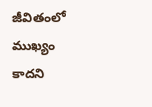జీవితంలో ముఖ్యం కాదని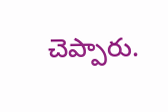చెప్పారు.